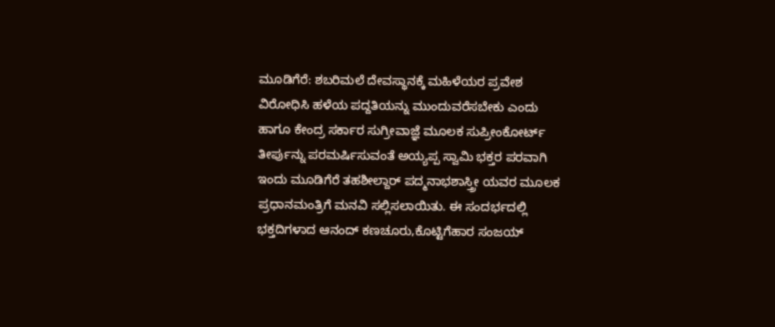ಮೂಡಿಗೆರೆ: ಶಬರಿಮಲೆ ದೇವಸ್ಥಾನಕ್ಕೆ ಮಹಿಳೆಯರ ಪ್ರವೇಶ ವಿರೋಧಿಸಿ ಹಳೆಯ ಪದ್ದತಿಯನ್ನು ಮುಂದುವರೆಸಬೇಕು ಎಂದು ಹಾಗೂ ಕೇಂದ್ರ ಸರ್ಕಾರ ಸುಗ್ರೀವಾಜ್ಞೆ ಮೂಲಕ ಸುಪ್ರೀಂಕೋರ್ಟ್ ತೀರ್ಪುನ್ನು ಪರಮರ್ಷಿಸುವಂತೆ ಅಯ್ಯಪ್ಪ ಸ್ವಾಮಿ ಭಕ್ತರ ಪರವಾಗಿ ಇಂದು ಮೂಡಿಗೆರೆ ತಹಶೀಲ್ದಾರ್ ಪದ್ಮನಾಭಶಾಸ್ತ್ರೀ ಯವರ ಮೂಲಕ ಪ್ರಧಾನಮಂತ್ರಿಗೆ ಮನವಿ ಸಲ್ಲಿಸಲಾಯಿತು. ಈ ಸಂದರ್ಭದಲ್ಲಿ ಭಕ್ತದಿಗಳಾದ ಆನಂದ್ ಕಣಚೂರು,ಕೊಟ್ಟಿಗೆಹಾರ ಸಂಜಯ್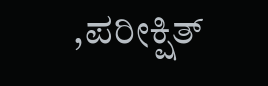,ಪರೀಕ್ಷಿತ್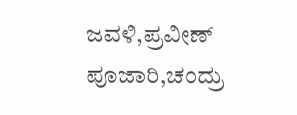ಜವಳಿ,ಪ್ರವೀಣ್ ಪೂಜಾರಿ,ಚಂದ್ರು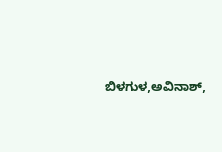ಬಿಳಗುಳ,ಅವಿನಾಶ್,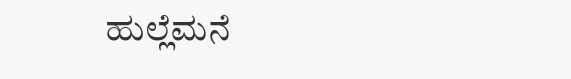ಹುಲ್ಲೆಮನೆ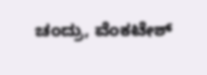ಚಂದ್ರು, ವೆಂಕಟೇಶ್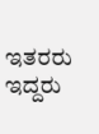ಇತರರು ಇದ್ದರು